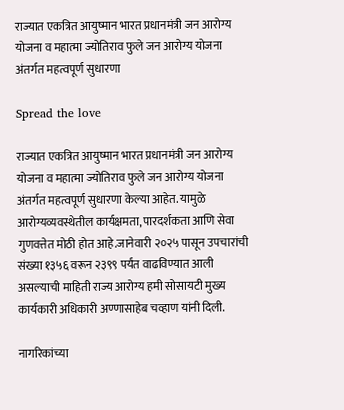राज्यात एकत्रित आयुष्मान भारत प्रधानमंत्री जन आरोग्य योजना व महात्मा ज्योतिराव फुले जन आरोग्य योजना अंतर्गत महत्वपूर्ण सुधारणा

Spread the love

राज्यात एकत्रित आयुष्मान भारत प्रधानमंत्री जन आरोग्य योजना व महात्मा ज्योतिराव फुले जन आरोग्य योजना अंतर्गत महत्वपूर्ण सुधारणा केल्या आहेत. यामुळे आरोग्यव्यवस्थेतील कार्यक्षमता, पारदर्शकता आणि सेवा गुणवत्तेत मोठी होत आहे.जानेवारी २०२५ पासून उपचारांची संख्या १३५६ वरून २३९९ पर्यंत वाढविण्यात आली असल्याची माहिती राज्य आरोग्य हमी सोसायटी मुख्य कार्यकारी अधिकारी अण्णासाहेब चव्हाण यांनी दिली.

नागरिकांच्या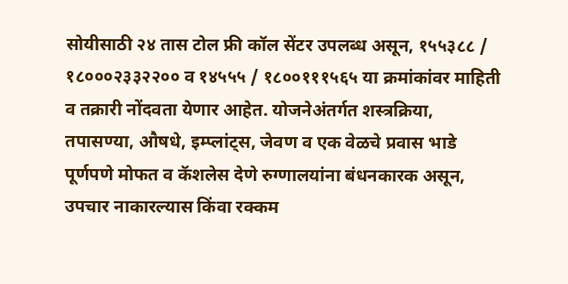सोयीसाठी २४ तास टोल फ्री कॉल सेंटर उपलब्ध असून, १५५३८८ / १८०००२३३२२०० व १४५५५ / १८००१११५६५ या क्रमांकांवर माहिती व तक्रारी नोंदवता येणार आहेत. योजनेअंतर्गत शस्त्रक्रिया, तपासण्या, औषधे, इम्प्लांट्स, जेवण व एक वेळचे प्रवास भाडे पूर्णपणे मोफत व कॅशलेस देणे रुग्णालयांना बंधनकारक असून, उपचार नाकारल्यास किंवा रक्कम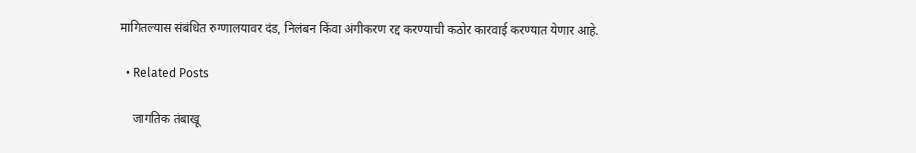मागितल्यास संबंधित रुग्णालयावर दंड, निलंबन किंवा अंगीकरण रद्द करण्याची कठोर कारवाई करण्यात येणार आहे.

  • Related Posts

    जागतिक तंबाखू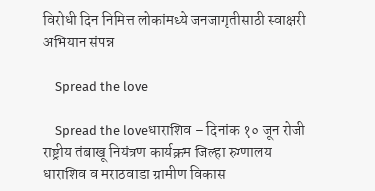विरोधी दिन निमित्त लोकांमध्ये जनजागृतीसाठी स्वाक्षरी अभियान संपन्न

    Spread the love

    Spread the loveधाराशिव – दिनांक १० जून रोजी राष्ट्रीय तंबाखू नियंत्रण कार्यक्रम जिल्हा रुग्णालय धाराशिव व मराठवाडा ग्रामीण विकास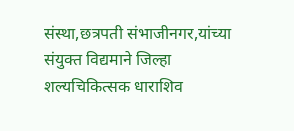संस्था,छत्रपती संभाजीनगर,यांच्या संयुक्त विद्यमाने जिल्हा शल्यचिकित्सक धाराशिव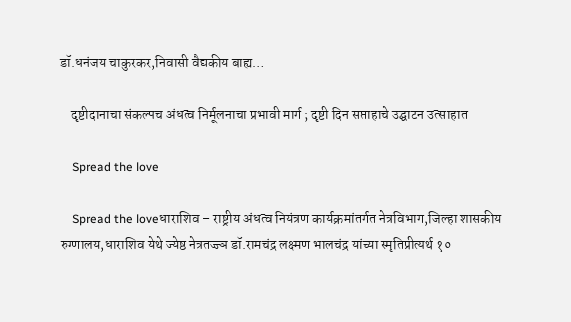डॉ.धनंजय चाकुरकर,निवासी वैद्यकीय बाह्य…

    दृष्टीदानाचा संकल्पच अंधत्व निर्मूलनाचा प्रभावी मार्ग ; दृष्टी दिन सप्ताहाचे उद्घाटन उत्साहात

    Spread the love

    Spread the loveधाराशिव – राष्ट्रीय अंधत्व नियंत्रण कार्यक्रमांतर्गत नेत्रविभाग,जिल्हा शासकीय रुग्णालय,धाराशिव येथे ज्येष्ठ नेत्रतज्ज्ञ डॉ.रामचंद्र लक्ष्मण भालचंद्र यांच्या स्मृतिप्रीत्यर्थ १०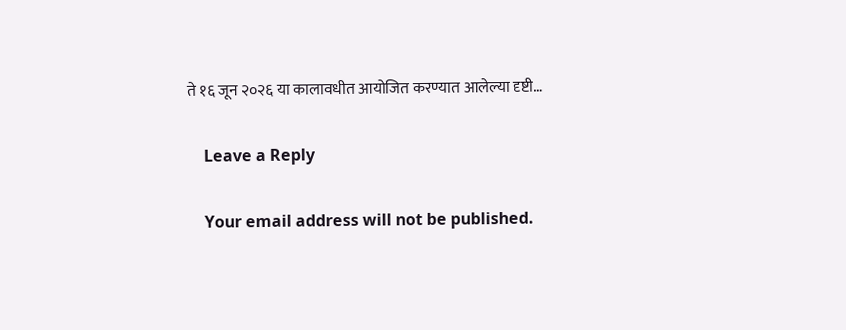ते १६ जून २०२६ या कालावधीत आयोजित करण्यात आलेल्या दृष्टी…

    Leave a Reply

    Your email address will not be published.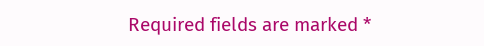Required fields are marked *